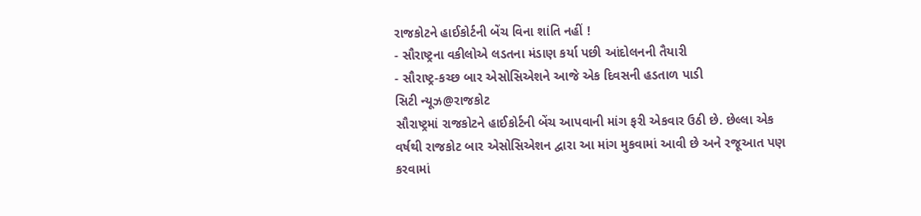રાજકોટને હાઈકોર્ટની બેંચ વિના શાંતિ નહીં !
- સૌરાષ્ટ્રના વકીલોએ લડતના મંડાણ કર્યા પછી આંદોલનની તૈયારી
- સૌરાષ્ટ્ર-કચ્છ બાર એસોસિએશને આજે એક દિવસની હડતાળ પાડી
સિટી ન્યૂઝ@રાજકોટ
સૌરાષ્ટ્રમાં રાજકોટને હાઈકોર્ટની બેંચ આપવાની માંગ ફરી એકવાર ઉઠી છે. છેલ્લા એક વર્ષથી રાજકોટ બાર એસોસિએશન દ્વારા આ માંગ મુકવામાં આવી છે અને રજૂઆત પણ કરવામાં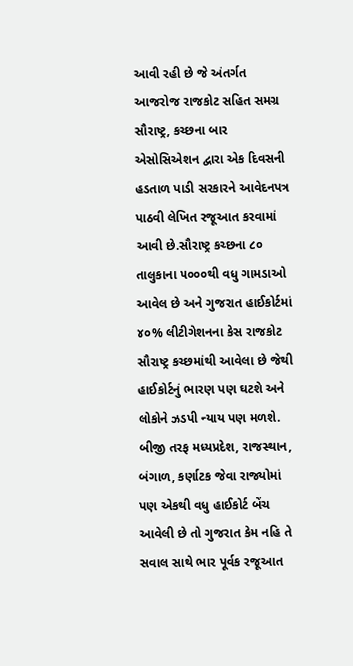આવી રહી છે જે અંતર્ગત આજરોજ રાજકોટ સહિત સમગ્ર સૌરાષ્ટ્ર, કચ્છના બાર એસોસિએશન દ્વારા એક દિવસની હડતાળ પાડી સરકારને આવેદનપત્ર પાઠવી લેખિત રજૂઆત કરવામાં આવી છે.સૌરાષ્ટ્ર કચ્છના ૮૦ તાલુકાના ૫૦૦૦થી વધુ ગામડાઓ આવેલ છે અને ગુજરાત હાઈકોર્ટમાં ૪૦% લીટીગેશનના કેસ રાજકોટ સૌરાષ્ટ્ર કચ્છમાંથી આવેલા છે જેથી હાઈકોર્ટનું ભારણ પણ ઘટશે અને લોકોને ઝડપી ન્યાય પણ મળશે. બીજી તરફ મધ્યપ્રદેશ, રાજસ્થાન, બંગાળ, કર્ણાટક જેવા રાજ્યોમાં પણ એકથી વધુ હાઈકોર્ટ બેંચ આવેલી છે તો ગુજરાત કેમ નહિ તે સવાલ સાથે ભાર પૂર્વક રજૂઆત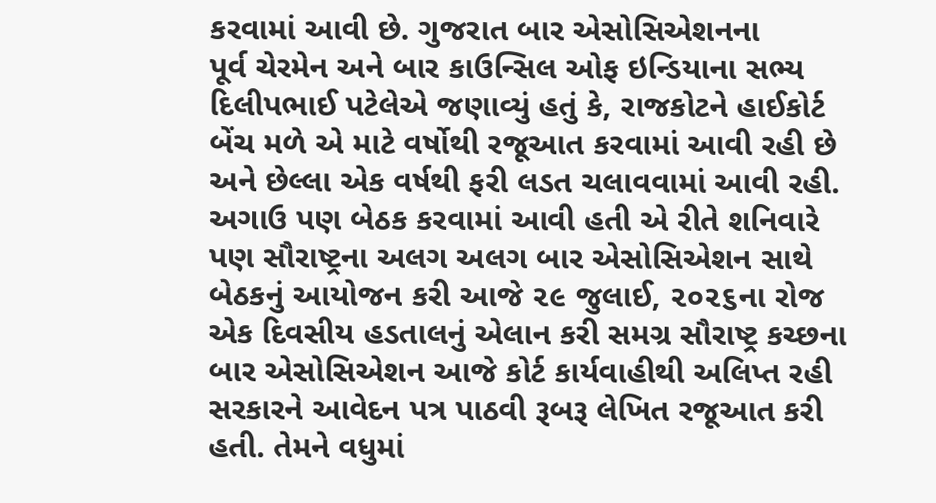કરવામાં આવી છે. ગુજરાત બાર એસોસિએશનના
પૂર્વ ચેરમેન અને બાર કાઉન્સિલ ઓફ ઇન્ડિયાના સભ્ય દિલીપભાઈ પટેલેએ જણાવ્યું હતું કે, રાજકોટને હાઈકોર્ટ બેંચ મળે એ માટે વર્ષોથી રજૂઆત કરવામાં આવી રહી છે અને છેલ્લા એક વર્ષથી ફરી લડત ચલાવવામાં આવી રહી. અગાઉ પણ બેઠક કરવામાં આવી હતી એ રીતે શનિવારે પણ સૌરાષ્ટ્રના અલગ અલગ બાર એસોસિએશન સાથે બેઠકનું આયોજન કરી આજે ૨૯ જુલાઈ, ૨૦૨૬ના રોજ એક દિવસીય હડતાલનું એલાન કરી સમગ્ર સૌરાષ્ટ્ર કચ્છના બાર એસોસિએશન આજે કોર્ટ કાર્યવાહીથી અલિપ્ત રહી સરકારને આવેદન પત્ર પાઠવી રૂબરૂ લેખિત રજૂઆત કરી હતી. તેમને વધુમાં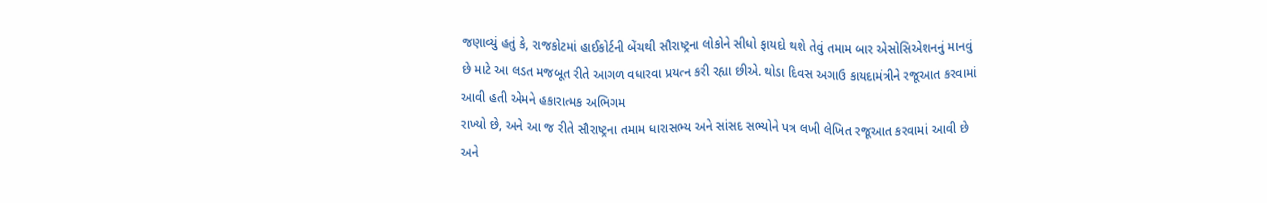જણાવ્યું હતું કે, રાજકોટમાં હાઈકોર્ટની બેંચથી સૌરાષ્ટ્રના લોકોને સીધો ફાયદો થશે તેવું તમામ બાર એસોસિએશનનું માનવું છે માટે આ લડત મજબૂત રીતે આગળ વધારવા પ્રયત્ન કરી રહ્યા છીએ. થોડા દિવસ અગાઉ કાયદામંત્રીને રજૂઆત કરવામાં આવી હતી એમને હકારાત્મક અભિગમ
રાખ્યો છે, અને આ જ રીતે સૌરાષ્ટ્રના તમામ ધારાસભ્ય અને સાંસદ સભ્યોને પત્ર લખી લેખિત રજૂઆત કરવામાં આવી છે અને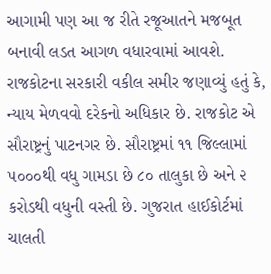આગામી પણ આ જ રીતે રજૂઆતને મજબૂત બનાવી લડત આગળ વધારવામાં આવશે. રાજકોટના સરકારી વકીલ સમીર જણાવ્યું હતું કે, ન્યાય મેળવવો દરેકનો અધિકાર છે. રાજકોટ એ સૌરાષ્ટ્રનું પાટનગર છે. સૌરાષ્ટ્રમાં ૧૧ જિલ્લામાં ૫૦૦૦થી વધુ ગામડા છે ૮૦ તાલુકા છે અને ૨ કરોડથી વધુની વસ્તી છે. ગુજરાત હાઈકોર્ટમાં ચાલતી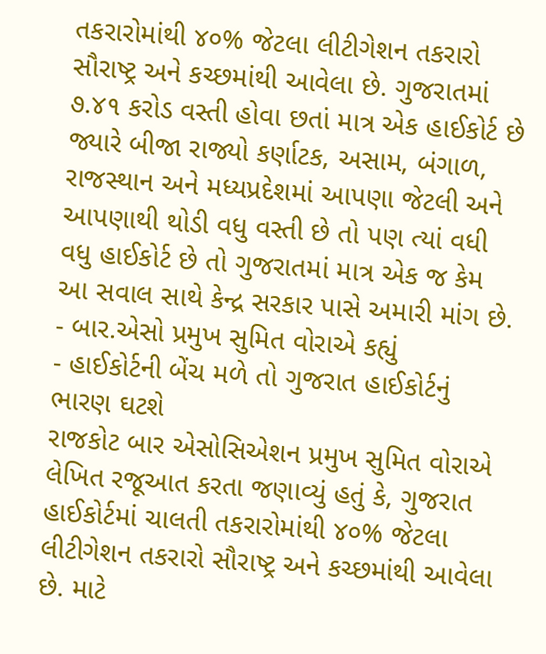તકરારોમાંથી ૪૦% જેટલા લીટીગેશન તકરારો સૌરાષ્ટ્ર અને કચ્છમાંથી આવેલા છે. ગુજરાતમાં ૭.૪૧ કરોડ વસ્તી હોવા છતાં માત્ર એક હાઈકોર્ટ છે જ્યારે બીજા રાજ્યો કર્ણાટક, અસામ, બંગાળ, રાજસ્થાન અને મધ્યપ્રદેશમાં આપણા જેટલી અને આપણાથી થોડી વધુ વસ્તી છે તો પણ ત્યાં વધી વધુ હાઈકોર્ટ છે તો ગુજરાતમાં માત્ર એક જ કેમ આ સવાલ સાથે કેન્દ્ર સરકાર પાસે અમારી માંગ છે.
- બાર.એસો પ્રમુખ સુમિત વોરાએ કહ્યું
- હાઈકોર્ટની બેંચ મળે તો ગુજરાત હાઈકોર્ટનું ભારણ ઘટશે
રાજકોટ બાર એસોસિએશન પ્રમુખ સુમિત વોરાએ લેખિત રજૂઆત કરતા જણાવ્યું હતું કે, ગુજરાત હાઈકોર્ટમાં ચાલતી તકરારોમાંથી ૪૦% જેટલા લીટીગેશન તકરારો સૌરાષ્ટ્ર અને કચ્છમાંથી આવેલા છે. માટે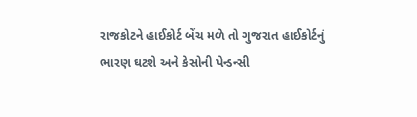રાજકોટને હાઈકોર્ટ બેંચ મળે તો ગુજરાત હાઈકોર્ટનું ભારણ ઘટશે અને કેસોની પેન્ડન્સી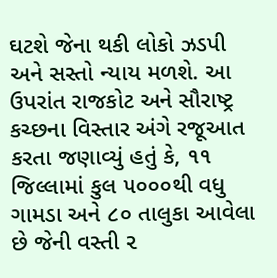ઘટશે જેના થકી લોકો ઝડપી અને સસ્તો ન્યાય મળશે. આ ઉપરાંત રાજકોટ અને સૌરાષ્ટ્ર કચ્છના વિસ્તાર અંગે રજૂઆત કરતા જણાવ્યું હતું કે, ૧૧ જિલ્લામાં કુલ ૫૦૦૦થી વધુ ગામડા અને ૮૦ તાલુકા આવેલા છે જેની વસ્તી ૨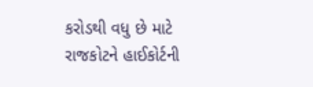કરોડથી વધુ છે માટે રાજકોટને હાઈકોર્ટની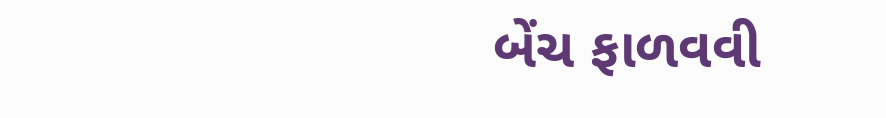બેંચ ફાળવવી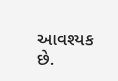આવશ્યક છે.